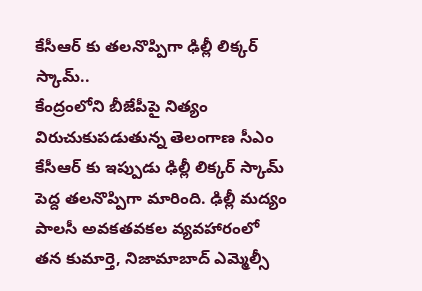కేసీఆర్ కు తలనొప్పిగా ఢిల్లీ లిక్కర్ స్కామ్..
కేంద్రంలోని బీజేపీపై నిత్యం విరుచుకుపడుతున్న తెలంగాణ సీఎం కేసీఆర్ కు ఇప్పుడు ఢిల్లీ లిక్కర్ స్కామ్ పెద్ద తలనొప్పిగా మారింది. ఢిల్లీ మద్యం పాలసీ అవకతవకల వ్యవహారంలో తన కుమార్తె, నిజామాబాద్ ఎమ్మెల్సీ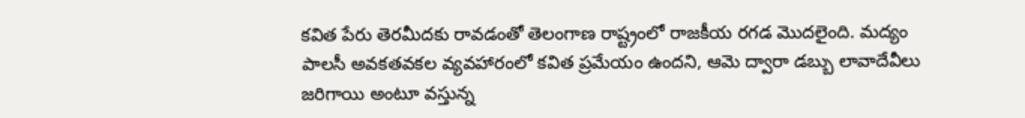కవిత పేరు తెరమీదకు రావడంతో తెలంగాణ రాష్ట్రంలో రాజకీయ రగడ మొదలైంది. మద్యం పాలసీ అవకతవకల వ్యవహారంలో కవిత ప్రమేయం ఉందని, ఆమె ద్వారా డబ్బు లావాదేవీలు జరిగాయి అంటూ వస్తున్న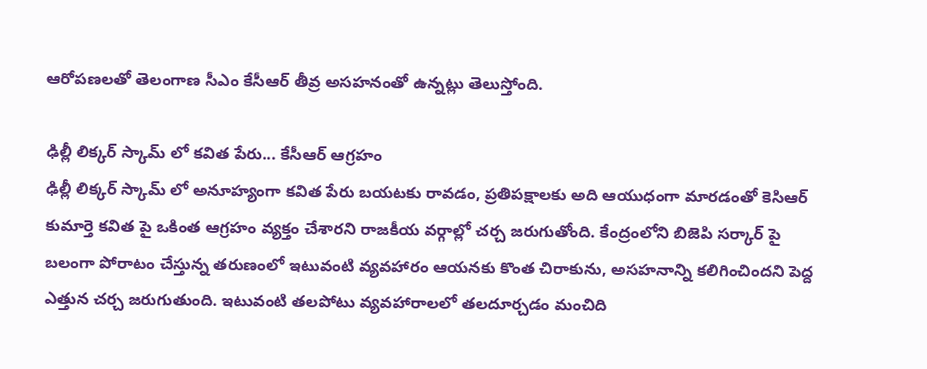ఆరోపణలతో తెలంగాణ సీఎం కేసీఆర్ తీవ్ర అసహనంతో ఉన్నట్లు తెలుస్తోంది.

ఢిల్లీ లిక్కర్ స్కామ్ లో కవిత పేరు... కేసీఆర్ ఆగ్రహం
ఢిల్లీ లిక్కర్ స్కామ్ లో అనూహ్యంగా కవిత పేరు బయటకు రావడం, ప్రతిపక్షాలకు అది ఆయుధంగా మారడంతో కెసిఆర్ కుమార్తె కవిత పై ఒకింత ఆగ్రహం వ్యక్తం చేశారని రాజకీయ వర్గాల్లో చర్చ జరుగుతోంది. కేంద్రంలోని బిజెపి సర్కార్ పై బలంగా పోరాటం చేస్తున్న తరుణంలో ఇటువంటి వ్యవహారం ఆయనకు కొంత చిరాకును, అసహనాన్ని కలిగించిందని పెద్ద ఎత్తున చర్చ జరుగుతుంది. ఇటువంటి తలపోటు వ్యవహారాలలో తలదూర్చడం మంచిది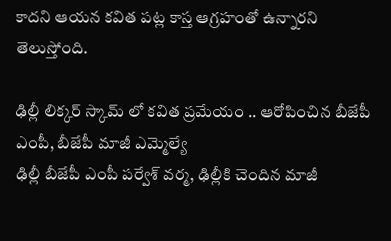కాదని ఆయన కవిత పట్ల కాస్త ఆగ్రహంతో ఉన్నారని తెలుస్తోంది.

ఢిల్లీ లిక్కర్ స్కామ్ లో కవిత ప్రమేయం .. ఆరోపించిన బీజేపీ ఎంపీ, బీజేపీ మాజీ ఎమ్మెల్యే
ఢిల్లీ బీజేపీ ఎంపీ పర్వేశ్ వర్మ, ఢిల్లీకి చెందిన మాజీ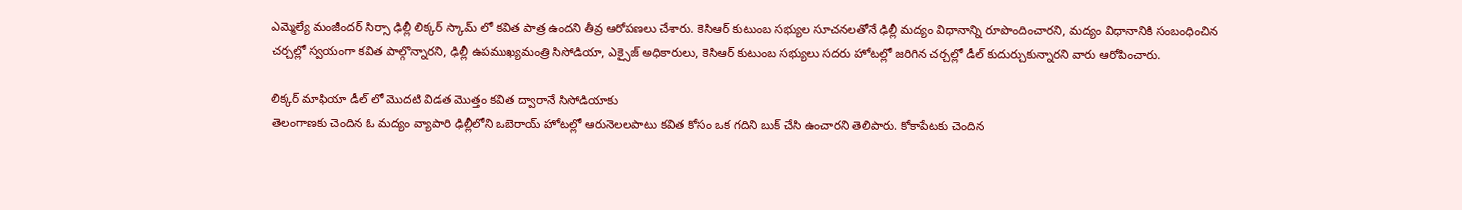ఎమ్మెల్యే మంజీందర్ సిర్సా ఢిల్లీ లిక్కర్ స్కామ్ లో కవిత పాత్ర ఉందని తీవ్ర ఆరోపణలు చేశారు. కెసిఆర్ కుటుంబ సభ్యుల సూచనలతోనే ఢిల్లీ మద్యం విధానాన్ని రూపొందించారని, మద్యం విధానానికి సంబంధించిన చర్చల్లో స్వయంగా కవిత పాల్గొన్నారని, ఢిల్లీ ఉపముఖ్యమంత్రి సిసోడియా, ఎక్సైజ్ అధికారులు, కెసిఆర్ కుటుంబ సభ్యులు సదరు హోటల్లో జరిగిన చర్చల్లో డీల్ కుదుర్చుకున్నారని వారు ఆరోపించారు.

లిక్కర్ మాఫియా డీల్ లో మొదటి విడత మొత్తం కవిత ద్వారానే సిసోడియాకు
తెలంగాణకు చెందిన ఓ మద్యం వ్యాపారి ఢిల్లీలోని ఒబెరాయ్ హోటల్లో ఆరునెలలపాటు కవిత కోసం ఒక గదిని బుక్ చేసి ఉంచారని తెలిపారు. కోకాపేటకు చెందిన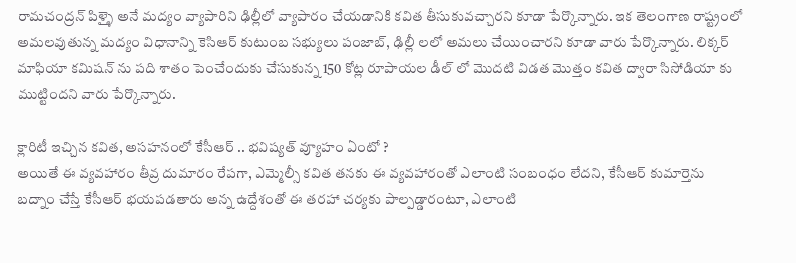రామచంద్రన్ పిళ్ళై అనే మద్యం వ్యాపారిని ఢిల్లీలో వ్యాపారం చేయడానికి కవిత తీసుకువచ్చారని కూడా పేర్కొన్నారు. ఇక తెలంగాణ రాష్ట్రంలో అమలవుతున్న మద్యం విధానాన్ని కెసిఆర్ కుటుంబ సభ్యులు పంజాబ్, ఢిల్లీ లలో అమలు చేయించారని కూడా వారు పేర్కొన్నారు. లిక్కర్ మాఫియా కమిషన్ ను పది శాతం పెంచేందుకు చేసుకున్న 150 కోట్ల రూపాయల డీల్ లో మొదటి విడత మొత్తం కవిత ద్వారా సిసోడియా కు ముట్టిందని వారు పేర్కొన్నారు.

క్లారిటీ ఇచ్చిన కవిత, అసహనంలో కేసీఆర్ .. భవిష్యత్ వ్యూహం ఏంటో ?
అయితే ఈ వ్యవహారం తీవ్ర దుమారం రేపగా, ఎమ్మెల్సీ కవిత తనకు ఈ వ్యవహారంతో ఎలాంటి సంబంధం లేదని, కేసీఆర్ కుమార్తెను బద్నాం చేస్తే కేసీఆర్ భయపడతారు అన్న ఉద్దేశంతో ఈ తరహా చర్యకు పాల్పడ్డారంటూ, ఎలాంటి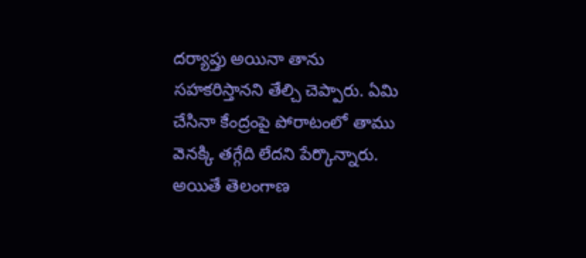దర్యాప్తు అయినా తాను సహకరిస్తానని తేల్చి చెప్పారు. ఏమి చేసినా కేంద్రంపై పోరాటంలో తాము వెనక్కి తగ్గేది లేదని పేర్కొన్నారు. అయితే తెలంగాణ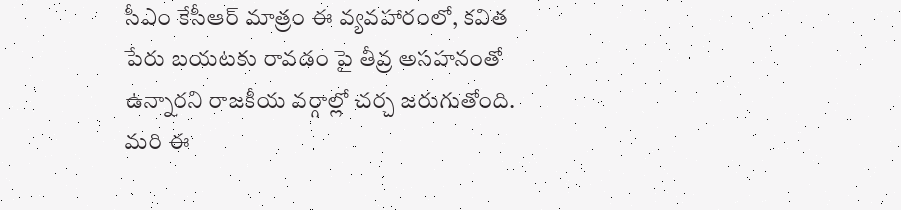సీఎం కేసీఆర్ మాత్రం ఈ వ్యవహారంలో, కవిత పేరు బయటకు రావడం పై తీవ్ర అసహనంతో ఉన్నారని రాజకీయ వర్గాల్లో చర్చ జరుగుతోంది. మరి ఈ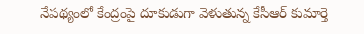నేపథ్యంలో కేంద్రంపై దూకుడుగా వెళుతున్న కేసీఆర్ కుమార్తె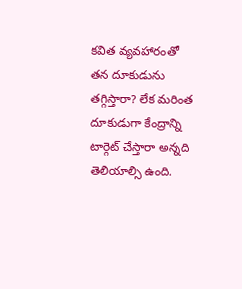కవిత వ్యవహారంతో తన దూకుడును తగ్గిస్తారా? లేక మరింత దూకుడుగా కేంద్రాన్ని టార్గెట్ చేస్తారా అన్నది తెలియాల్సి ఉంది.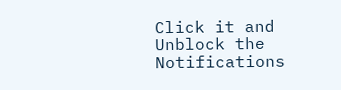Click it and Unblock the Notifications